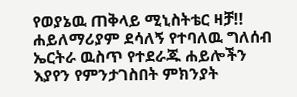የወያኔዉ ጠቅላይ ሚኒስትቴር ዛቻ!!
ሐይለማሪያም ደሳለኝ የተባለዉ ግለሰብ ኤርትራ ዉስጥ የተደራጁ ሐይሎችን እያየን የምንታገስበት ምክንያት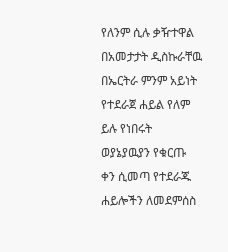የለንም ሲሉ ቃዥተዋል በአመታታት ዲስኩራቸዉ በኤርትራ ምንም አይነት የተደራጀ ሐይል የለም ይሉ የነበሩት ወያኔያዉያን የቁርጡ ቀን ሲመጣ የተደራጁ ሐይሎችን ለመደምሰስ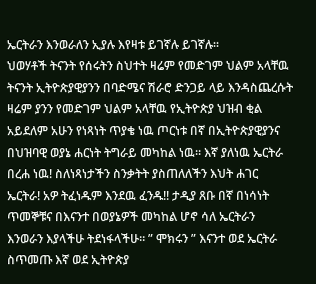ኤርትራን እንወራለን ኢያሉ እየዛቱ ይገኛሉ ይገኛሉ።
ህወሃቶች ትናንት የሰሩትን ስህተት ዛሬም የመድገም ህልም አላቸዉ ትናንት ኢትዮጵያዊያንን በባድሜና ሽራሮ ድንጋይ ላይ እንዳስጨረሱት ዛሬም ያንን የመድገም ህልም አላቸዉ የኢትዮጵያ ህዝብ ቂል አይደለም አሁን የነጻነት ጥያቄ ነዉ ጦርነቱ በኛ በኢትዮጵያዊያንና በህዝባዊ ወያኔ ሐርነት ትግራይ መካከል ነዉ። እኛ ያለነዉ ኤርትራ በረሐ ነዉ! ስለነጻነታችን ስንቃትት ያስጠለለችን እህት ሐገር ኤርትራ! አዎ ትፈነዱም እንደዉ ፈንዱ!! ታዲያ ጸቡ በኛ በነሳነት ጥመኞቹና በእናንተ በወያኔዎች መካከል ሆኖ ሳለ ኤርትራን እንወራን እያላችሁ ትደነፋላችሁ። ” ሞክሩን ” እናንተ ወደ ኤርትራ ስጥመጡ እኛ ወደ ኢትዮጵያ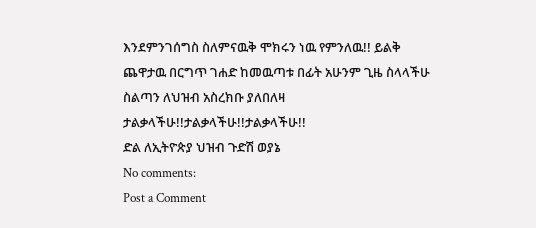እንደምንገሰግስ ስለምናዉቅ ሞክሩን ነዉ የምንለዉ!! ይልቅ ጨዋታዉ በርግጥ ገሐድ ከመዉጣቱ በፊት አሁንም ጊዜ ስላላችሁ ስልጣን ለህዝብ አስረክቡ ያለበለዛ ታልቃላችሁ!!ታልቃላችሁ!!ታልቃላችሁ!!
ድል ለኢትዮጵያ ህዝብ ጉድሽ ወያኔ
No comments:
Post a Comment